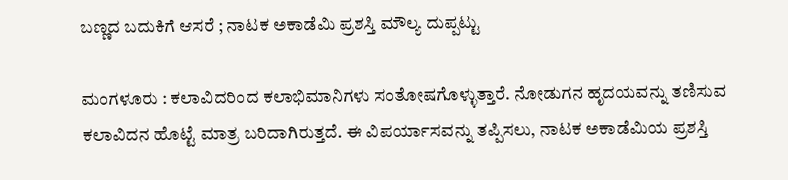ಬಣ್ಣದ ಬದುಕಿಗೆ ಆಸರೆ ; ನಾಟಕ ಅಕಾಡೆಮಿ ಪ್ರಶಸ್ತಿ ಮೌಲ್ಯ ದುಪ್ಪಟ್ಟು

ಮಂಗಳೂರು : ಕಲಾವಿದರಿಂದ ಕಲಾಭಿಮಾನಿಗಳು ಸಂತೋಷಗೊಳ್ಳುತ್ತಾರೆ. ನೋಡುಗನ ಹೃದಯವನ್ನು ತಣಿಸುವ ಕಲಾವಿದನ ಹೊಟ್ಟೆ ಮಾತ್ರ ಬರಿದಾಗಿರುತ್ತದೆ. ಈ ವಿಪರ್ಯಾಸವನ್ನು ತಪ್ಪಿಸಲು, ನಾಟಕ ಅಕಾಡೆಮಿಯ ಪ್ರಶಸ್ತಿ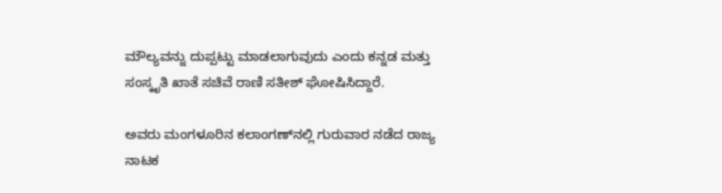ಮೌಲ್ಯವನ್ನು ದುಪ್ಪಟ್ಟು ಮಾಡಲಾಗುವುದು ಎಂದು ಕನ್ನಡ ಮತ್ತು ಸಂಸ್ಕೃತಿ ಖಾತೆ ಸಚಿವೆ ರಾಣಿ ಸತೀಶ್‌ ಘೋಷಿಸಿದ್ದಾರೆ.

ಅವರು ಮಂಗಳೂರಿನ ಕಲಾಂಗಣ್‌ನಲ್ಲಿ ಗುರುವಾರ ನಡೆದ ರಾಜ್ಯ ನಾಟಕ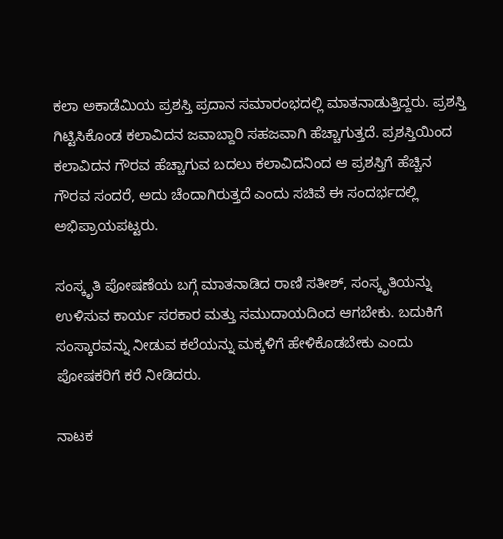ಕಲಾ ಅಕಾಡೆಮಿಯ ಪ್ರಶಸ್ತಿ ಪ್ರದಾನ ಸಮಾರಂಭದಲ್ಲಿ ಮಾತನಾಡುತ್ತಿದ್ದರು. ಪ್ರಶಸ್ತಿ ಗಿಟ್ಟಿಸಿಕೊಂಡ ಕಲಾವಿದನ ಜವಾಬ್ದಾರಿ ಸಹಜವಾಗಿ ಹೆಚ್ಚಾಗುತ್ತದೆ. ಪ್ರಶಸ್ತಿಯಿಂದ ಕಲಾವಿದನ ಗೌರವ ಹೆಚ್ಚಾಗುವ ಬದಲು ಕಲಾವಿದನಿಂದ ಆ ಪ್ರಶಸ್ತಿಗೆ ಹೆಚ್ಚಿನ ಗೌರವ ಸಂದರೆ, ಅದು ಚೆಂದಾಗಿರುತ್ತದೆ ಎಂದು ಸಚಿವೆ ಈ ಸಂದರ್ಭದಲ್ಲಿ ಅಭಿಪ್ರಾಯಪಟ್ಟರು.

ಸಂಸ್ಕೃತಿ ಪೋಷಣೆಯ ಬಗ್ಗೆ ಮಾತನಾಡಿದ ರಾಣಿ ಸತೀಶ್‌, ಸಂಸ್ಕೃತಿಯನ್ನು ಉಳಿಸುವ ಕಾರ್ಯ ಸರಕಾರ ಮತ್ತು ಸಮುದಾಯದಿಂದ ಆಗಬೇಕು. ಬದುಕಿಗೆ ಸಂಸ್ಕಾರವನ್ನು ನೀಡುವ ಕಲೆಯನ್ನು ಮಕ್ಕಳಿಗೆ ಹೇಳಿಕೊಡಬೇಕು ಎಂದು ಪೋಷಕರಿಗೆ ಕರೆ ನೀಡಿದರು.

ನಾಟಕ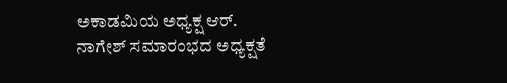ಅಕಾಡಮಿಯ ಅಧ್ಯಕ್ಷ ಆರ್‌. ನಾಗೇಶ್‌ ಸಮಾರಂಭದ ಅಧ್ಯಕ್ಷತೆ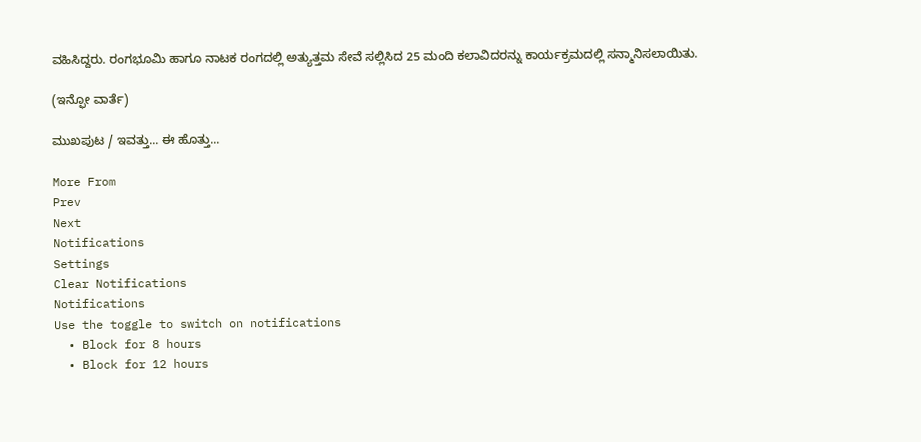ವಹಿಸಿದ್ದರು. ರಂಗಭೂಮಿ ಹಾಗೂ ನಾಟಕ ರಂಗದಲ್ಲಿ ಅತ್ಯುತ್ತಮ ಸೇವೆ ಸಲ್ಲಿಸಿದ 25 ಮಂದಿ ಕಲಾವಿದರನ್ನು ಕಾರ್ಯಕ್ರಮದಲ್ಲಿ ಸನ್ಮಾನಿಸಲಾಯಿತು.

(ಇನ್ಫೋ ವಾರ್ತೆ)

ಮುಖಪುಟ / ಇವತ್ತು... ಈ ಹೊತ್ತು...

More From
Prev
Next
Notifications
Settings
Clear Notifications
Notifications
Use the toggle to switch on notifications
  • Block for 8 hours
  • Block for 12 hours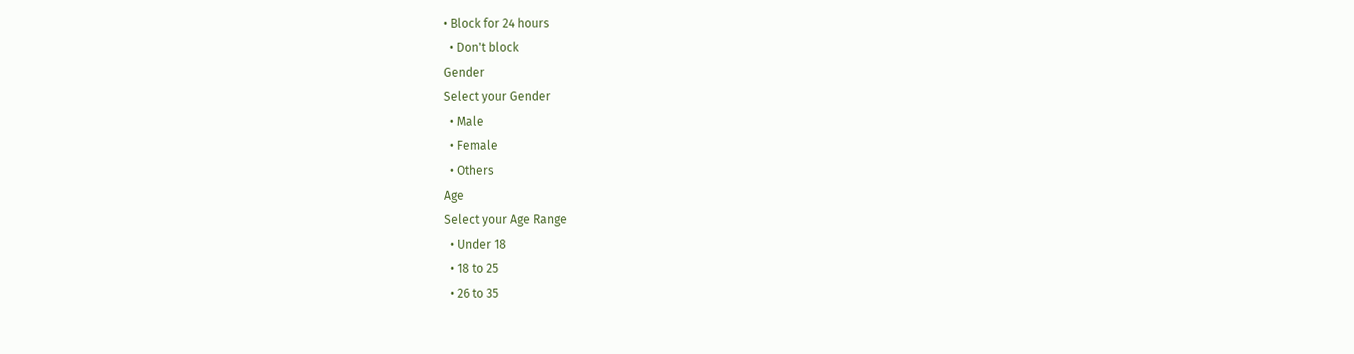• Block for 24 hours
  • Don't block
Gender
Select your Gender
  • Male
  • Female
  • Others
Age
Select your Age Range
  • Under 18
  • 18 to 25
  • 26 to 35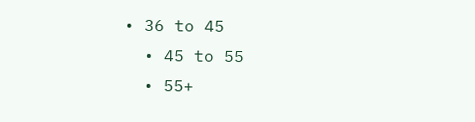• 36 to 45
  • 45 to 55
  • 55+